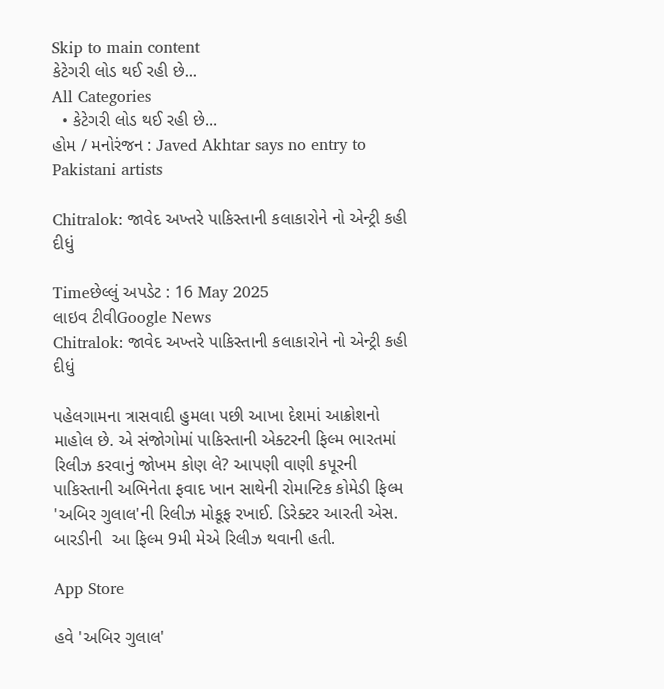Skip to main content
કેટેગરી લોડ થઈ રહી છે...
All Categories
  • કેટેગરી લોડ થઈ રહી છે...
હોમ / મનોરંજન : Javed Akhtar says no entry to Pakistani artists

Chitralok: જાવેદ અખ્તરે પાકિસ્તાની કલાકારોને નો એન્ટ્રી કહી દીધું

Timeછેલ્લું અપડેટ : 16 May 2025
લાઇવ ટીવીGoogle News
Chitralok: જાવેદ અખ્તરે પાકિસ્તાની કલાકારોને નો એન્ટ્રી કહી દીધું

પહેલગામના ત્રાસવાદી હુમલા પછી આખા દેશમાં આક્રોશનો માહોલ છે. એ સંજોગોમાં પાકિસ્તાની એક્ટરની ફિલ્મ ભારતમાં રિલીઝ કરવાનું જોખમ કોણ લે? આપણી વાણી કપૂરની પાકિસ્તાની અભિનેતા ફવાદ ખાન સાથેની રોમાન્ટિક કોમેડી ફિલ્મ 'અબિર ગુલાલ'ની રિલીઝ મોકૂફ રખાઈ. ડિરેક્ટર આરતી એસ. બારડીની  આ ફિલ્મ 9મી મેએ રિલીઝ થવાની હતી.

App Store

હવે 'અબિર ગુલાલ'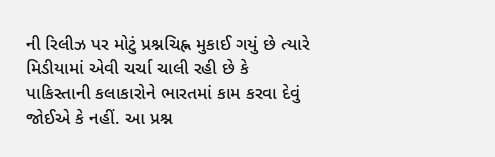ની રિલીઝ પર મોટું પ્રશ્નચિહ્ન મુકાઈ ગયું છે ત્યારે મિડીયામાં એવી ચર્ચા ચાલી રહી છે કે પાકિસ્તાની કલાકારોને ભારતમાં કામ કરવા દેવું જોઈએ કે નહીં. આ પ્રશ્ન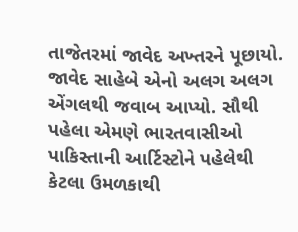તાજેતરમાં જાવેદ અખ્તરને પૂછાયો. જાવેદ સાહેબે એનો અલગ અલગ એંગલથી જવાબ આપ્યો. સૌથી પહેલા એમણે ભારતવાસીઓ પાકિસ્તાની આર્ટિસ્ટોને પહેલેથી કેટલા ઉમળકાથી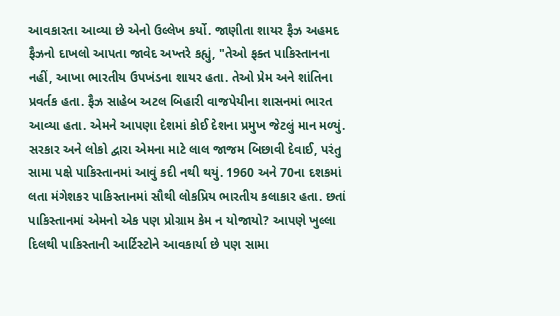આવકારતા આવ્યા છે એનો ઉલ્લેખ કર્યો. જાણીતા શાયર ફૈઝ અહમદ ફૈઝનો દાખલો આપતા જાવેદ અખ્તરે કહ્યું, "તેઓ ફક્ત પાકિસ્તાનના નહીં, આખા ભારતીય ઉપખંડના શાયર હતા. તેઓ પ્રેમ અને શાંતિના પ્રવર્તક હતા. ફૈઝ સાહેબ અટલ બિહારી વાજપેયીના શાસનમાં ભારત આવ્યા હતા. એમને આપણા દેશમાં કોઈ દેશના પ્રમુખ જેટલું માન મળ્યું. સરકાર અને લોકો દ્વારા એમના માટે લાલ જાજમ બિછાવી દેવાઈ, પરંતુ સામા પક્ષે પાકિસ્તાનમાં આવું કદી નથી થયું. 1960 અને 70ના દશકમાં લતા મંગેશકર પાકિસ્તાનમાં સૌથી લોકપ્રિય ભારતીય કલાકાર હતા. છતાં પાકિસ્તાનમાં એમનો એક પણ પ્રોગ્રામ કેમ ન યોજાયો? આપણે ખુલ્લા દિલથી પાકિસ્તાની આર્ટિસ્ટોને આવકાર્યા છે પણ સામા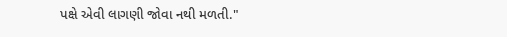પક્ષે એવી લાગણી જોવા નથી મળતી."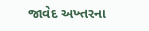જાવેદ અખ્તરના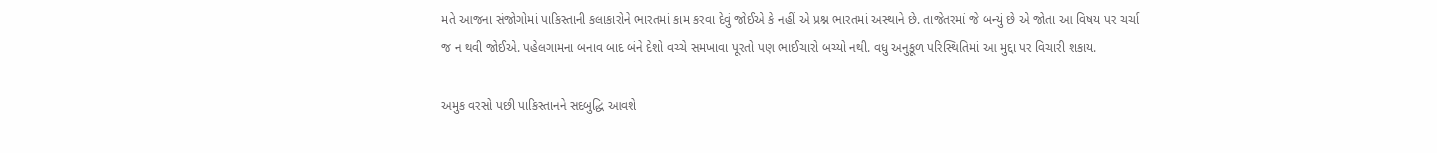મતે આજના સંજોગોમાં પાકિસ્તાની કલાકારોને ભારતમાં કામ કરવા દેવું જોઈએ કે નહીં એ પ્રશ્ન ભારતમાં અસ્થાને છે. તાજેતરમાં જે બન્યું છે એ જોતા આ વિષય પર ચર્ચા જ ન થવી જોઈએ. પહેલગામના બનાવ બાદ બંને દેશો વચ્ચે સમખાવા પૂરતો પણ ભાઈચારો બચ્યો નથી. વધુ અનુકૂળ પરિસ્થિતિમાં આ મુદ્દા પર વિચારી શકાય.

અમુક વરસો પછી પાકિસ્તાનને સદબુદ્ધિ આવશે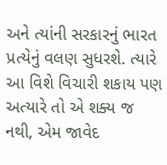અને ત્યાંની સરકારનું ભારત પ્રત્યેનું વલણ સુધરશે. ત્યારે આ વિશે વિચારી શકાય પણ અત્યારે તો એ શક્ય જ નથી, એમ જાવેદ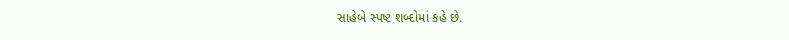સાહેબે સ્પષ્ટ શબ્દોમાં કહે છે.